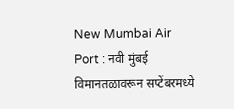New Mumbai Air Port : नवी मुंबई विमानतळावरून सप्टेंबरमध्ये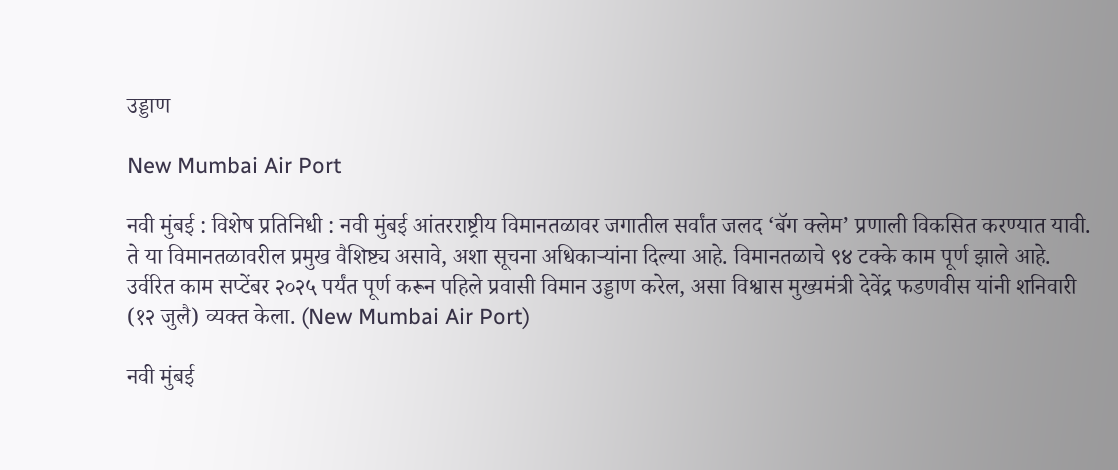उड्डाण

New Mumbai Air Port

नवी मुंबई : विशेष प्रतिनिधी : नवी मुंबई आंतरराष्ट्रीय विमानतळावर जगातील सर्वांत जलद ‘बॅग क्लेम’ प्रणाली विकसित करण्यात यावी. ते या विमानतळावरील प्रमुख वैशिष्ट्य असावे, अशा सूचना अधिकाऱ्यांना दिल्या आहे. विमानतळाचे ९४ टक्के काम पूर्ण झाले आहे. उर्वरित काम सप्टेंबर २०२५ पर्यंत पूर्ण करून पहिले प्रवासी विमान उड्डाण करेल, असा विश्वास मुख्यमंत्री देवेंद्र फडणवीस यांनी शनिवारी (१२ जुलै) व्यक्त केला. (New Mumbai Air Port)

नवी मुंबई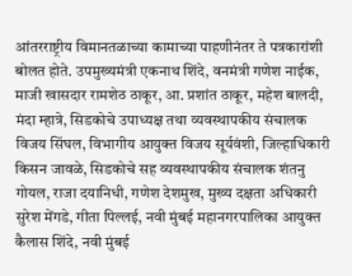आंतरराष्ट्रीय विमानतळाच्या कामाच्या पाहणीनंतर ते पत्रकारांशी बोलत होते. उपमुख्यमंत्री एकनाथ शिंदे, वनमंत्री गणेश नाईक, माजी खासदार रामशेठ ठाकूर, आ. प्रशांत ठाकूर, महेश बालदी, मंदा म्हात्रे, सिडकोचे उपाध्यक्ष तथा व्यवस्थापकीय संचालक विजय सिंघल, विभागीय आयुक्त विजय सूर्यवंशी, जिल्हाधिकारी किसन जावळे, सिडकोचे सह व्यवस्थापकीय संचालक शंतनु गोयल, राजा दयानिधी, गणेश देशमुख, मुख्य दक्षता अधिकारी सुरेश मेंगडे, गीता पिल्लई, नवी मुंबई महानगरपालिका आयुक्त कैलास शिंदे, नवी मुंबई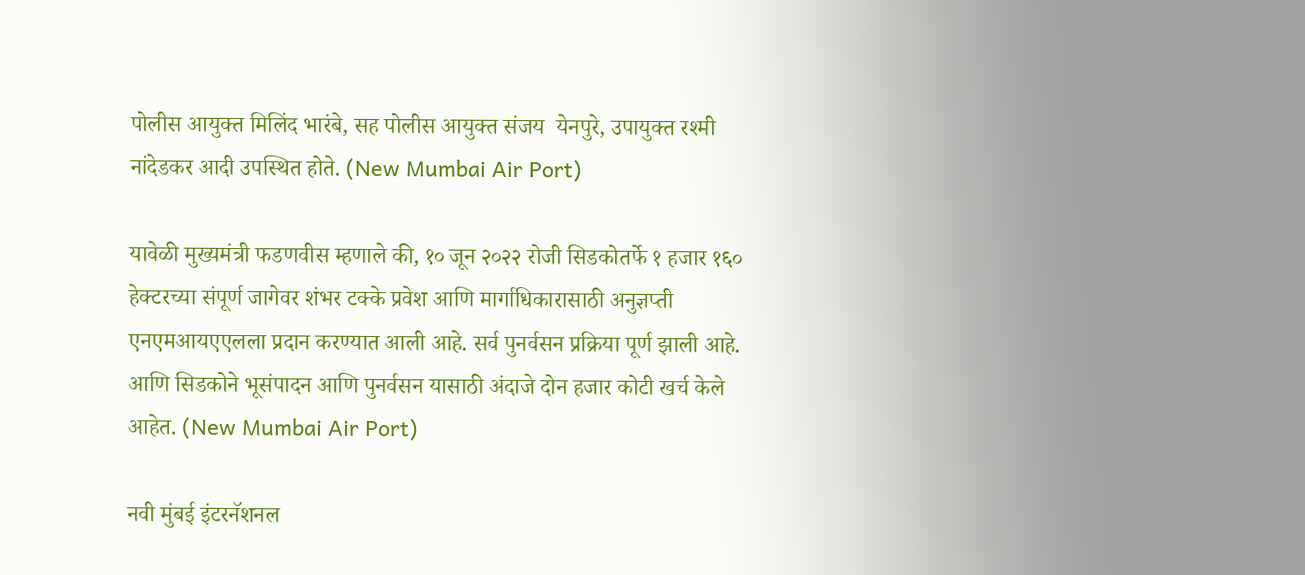पोलीस आयुक्त मिलिंद भारंबे, सह पोलीस आयुक्त संजय  येनपुरे, उपायुक्त रश्मी नांदेडकर आदी उपस्थित होते. (New Mumbai Air Port)

यावेळी मुख्यमंत्री फडणवीस म्हणाले की, १० जून २०२२ रोजी सिडकोतर्फे १ हजार १६० हेक्टरच्या संपूर्ण जागेवर शंभर टक्के प्रवेश आणि मार्गाधिकारासाठी अनुज्ञप्ती एनएमआयएएलला प्रदान करण्यात आली आहे. सर्व पुनर्वसन प्रक्रिया पूर्ण झाली आहे. आणि सिडकोने भूसंपादन आणि पुनर्वसन यासाठी अंदाजे दोन हजार कोटी खर्च केले आहेत. (New Mumbai Air Port)

नवी मुंबई इंटरनॅशनल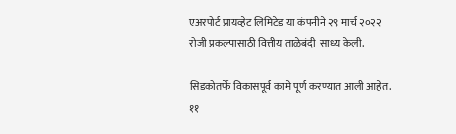एअरपोर्ट प्रायव्हेट लिमिटेड या कंपनीने २९ मार्च २०२२ रोजी प्रकल्पासाठी वित्तीय ताळेबंदी  साध्य केली.

सिडकोतर्फे विकासपूर्व कामे पूर्ण करण्यात आली आहेत. ११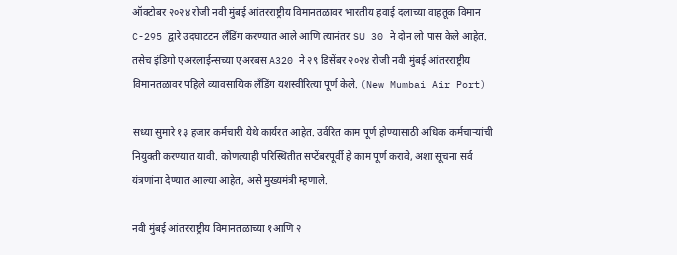ऑक्टोबर २०२४ रोजी नवी मुंबई आंतरराष्ट्रीय विमानतळावर भारतीय हवाई दलाच्या वाहतूक विमान C-295 द्वारे उदघाटटन लँडिंग करण्यात आले आणि त्यानंतर SU 30 ने दोन लो पास केले आहेत. तसेच इंडिगो एअरलाईन्सच्या एअरबस A320 ने २९ डिसेंबर २०२४ रोजी नवी मुंबई आंतरराष्ट्रीय विमानतळावर पहिले व्यावसायिक लँडिंग यशस्वीरित्या पूर्ण केले. (New Mumbai Air Port)

सध्या सुमारे १३ हजार कर्मचारी येथे कार्यरत आहेत. उर्वरित काम पूर्ण होण्यासाठी अधिक कर्मचाऱ्यांची नियुक्ती करण्यात यावी. कोणत्याही परिस्थितीत सप्टेंबरपूर्वी हे काम पूर्ण करावे, अशा सूचना सर्व यंत्रणांना देण्यात आल्या आहेत, असे मुख्यमंत्री म्हणाले.

नवी मुंबई आंतरराष्ट्रीय विमानतळाच्या १आणि २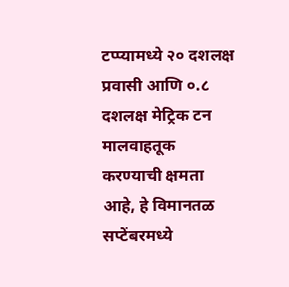टप्प्यामध्ये २० दशलक्ष प्रवासी आणि ०.८ दशलक्ष मेट्रिक टन मालवाहतूक करण्याची क्षमता आहे, हे विमानतळ सप्टेंबरमध्ये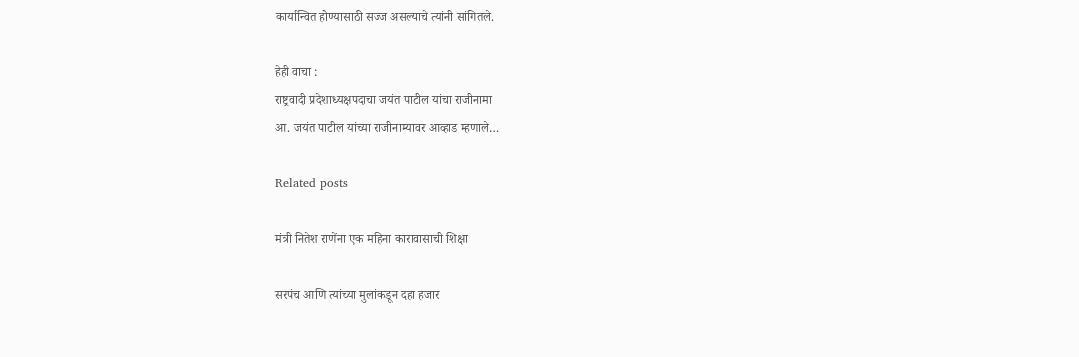कार्यान्वित होण्यासाठी सज्ज असल्याचे त्यांनी सांगितले.

हेही वाचा :
राष्ट्रवादी प्रदेशाध्यक्षपदाचा जयंत पाटील यांचा राजीनामा
आ. जयंत पाटील यांच्या राजीनाम्यावर आव्हाड म्हणाले…

Related posts

मंत्री नितेश राणेंना एक महिना कारावासाची शिक्षा

सरपंच आणि त्यांच्या मुलांकडून दहा हजार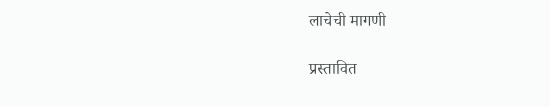लाचेची मागणी

प्रस्तावित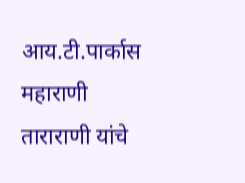आय.टी.पार्कास महाराणी ताराराणी यांचे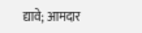द्यावे; आमदार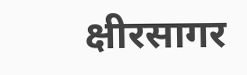क्षीरसागर